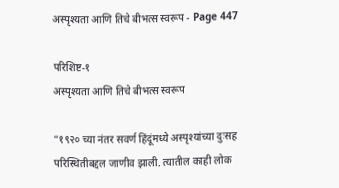अस्पृश्यता आणि तिचे बीभत्स स्वरूप - Page 447

परिशिष्ट-१
अस्पृश्यता आणि तिचे बीभत्स स्वरूप

“१९२० च्या नंतर सवर्ण हिंदूंमध्ये अस्पृश्यांच्या दुःसह परिस्थितीबद्दल जाणीव झाली. त्यातील काही लोक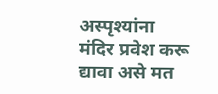अस्पृश्यांना मंदिर प्रवेश करू द्यावा असे मत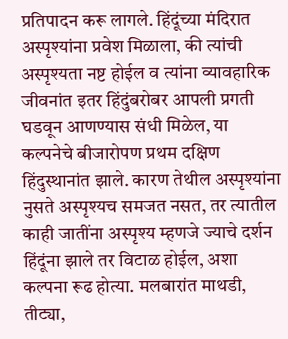प्रतिपादन करू लागले. हिंदूंच्या मंदिरात अस्पृश्यांना प्रवेश मिळाला, की त्यांची अस्पृश्यता नष्ट होईल व त्यांना व्यावहारिक जीवनांत इतर हिंदुंबरोबर आपली प्रगती घडवून आणण्यास संधी मिळेल, या कल्पनेचे बीजारोपण प्रथम दक्षिण हिंदुस्थानांत झाले. कारण तेथील अस्पृश्यांना नुसते अस्पृश्यच समजत नसत, तर त्यातील काही जातींना अस्पृश्य म्हणजे ज्याचे दर्शन हिंदूंना झाले तर विटाळ होईल, अशा कल्पना रूढ होत्या. मलबारांत माथडी, तीट्या,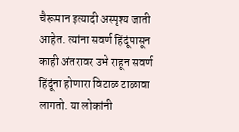चैरूमान इत्यादी अस्पृश्य जाती आहेत. त्यांना सवर्ण हिंदूंपासून काही अंतरावर उभे राहून सवर्ण हिंदूंना होणारा विटाळ टाळावा लागतो. या लोकांनी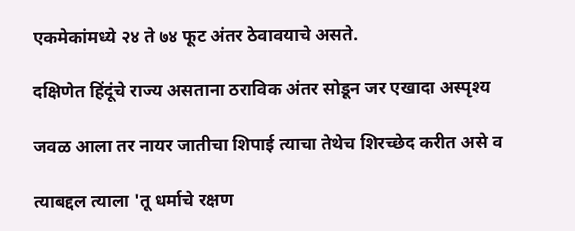एकमेकांमध्ये २४ ते ७४ फूट अंतर ठेवावयाचे असते.

दक्षिणेत हिंदूंचे राज्य असताना ठराविक अंतर सोडून जर एखादा अस्पृश्य

जवळ आला तर नायर जातीचा शिपाई त्याचा तेथेच शिरच्छेद करीत असे व

त्याबद्दल त्याला 'तू धर्माचे रक्षण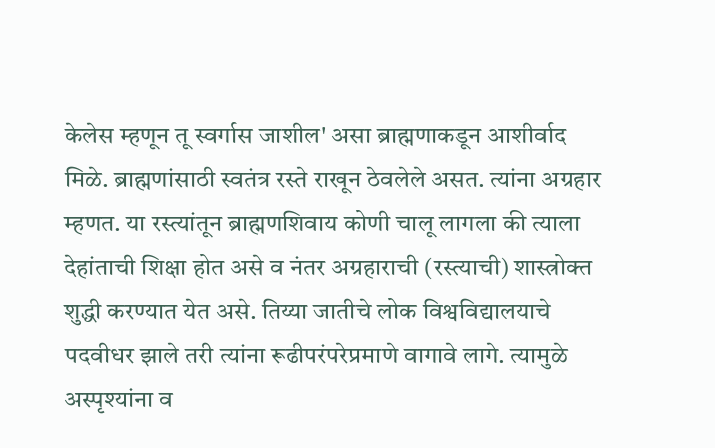केलेस म्हणून तू स्वर्गास जाशील' असा ब्राह्मणाकडून आशीर्वाद मिळे. ब्राह्मणांसाठी स्वतंत्र रस्ते राखून ठेवलेले असत. त्यांना अग्रहार म्हणत. या रस्त्यांतून ब्राह्मणशिवाय कोणी चालू लागला की त्याला देहांताची शिक्षा होत असे व नंतर अग्रहाराची (रस्त्याची) शास्त्रोक्त शुद्धी करण्यात येत असे. तिय्या जातीचे लोक विश्वविद्यालयाचे पदवीधर झाले तरी त्यांना रूढीपरंपरेप्रमाणे वागावे लागे. त्यामुळे अस्पृश्यांना व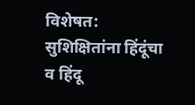विशेषत: सुशिक्षितांना हिंदूंचा व हिंदू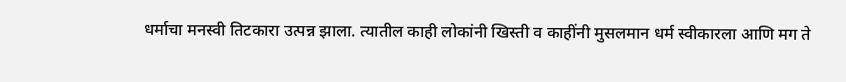धर्माचा मनस्वी तिटकारा उत्पन्न झाला. त्यातील काही लोकांनी खिस्ती व काहींनी मुसलमान धर्म स्वीकारला आणि मग ते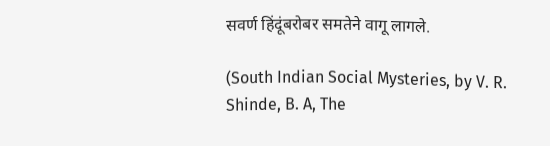सवर्ण हिंदूंबरोबर समतेने वागू लागले.

(South Indian Social Mysteries, by V. R. Shinde, B. A, The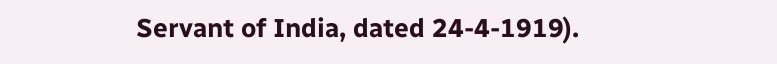Servant of India, dated 24-4-1919).